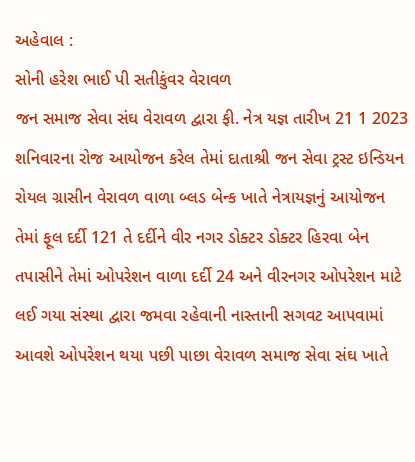અહેવાલ :
સોની હરેશ ભાઈ પી સતીકુંવર વેરાવળ
જન સમાજ સેવા સંઘ વેરાવળ દ્વારા ફી. નેત્ર યજ્ઞ તારીખ 21 1 2023 શનિવારના રોજ આયોજન કરેલ તેમાં દાતાશ્રી જન સેવા ટ્રસ્ટ ઇન્ડિયન રોયલ ગ્રાસીન વેરાવળ વાળા બ્લડ બેન્ક ખાતે નેત્રાયજ્ઞનું આયોજન તેમાં ફૂલ દર્દી 121 તે દર્દીને વીર નગર ડોક્ટર ડોક્ટર હિરવા બેન તપાસીને તેમાં ઓપરેશન વાળા દર્દી 24 અને વીરનગર ઓપરેશન માટે લઈ ગયા સંસ્થા દ્વારા જમવા રહેવાની નાસ્તાની સગવટ આપવામાં આવશે ઓપરેશન થયા પછી પાછા વેરાવળ સમાજ સેવા સંઘ ખાતે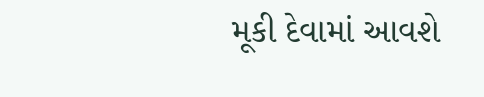મૂકી દેવામાં આવશે